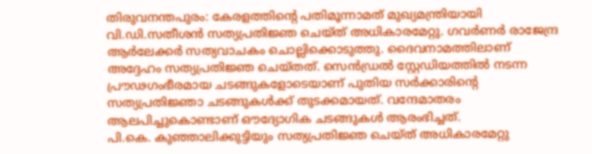തിരുവനന്തപുരം: കേരളത്തിന്റെ പതിമൂന്നാമത് മുഖ്യമന്ത്രിയായി വി.ഡി.സതീശൻ സത്യപ്രതിജ്ഞ ചെയ്ത് അധികാരമേറ്റു. ഗവർണർ രാജേന്ദ്ര ആർലേക്കർ സത്യവാചകം ചൊല്ലിക്കൊടുത്തു. ദൈവനാമത്തിലാണ് അദ്ദേഹം സത്യപ്രതിജ്ഞ ചെയ്തത്. സെൻഡ്രൽ സ്റ്റേഡിയത്തിൽ നടന്ന പ്രൗഢഗംഭീരമായ ചടങ്ങുകളോടെയാണ് പുതിയ സർക്കാരിന്റെ സത്യപ്രതിജ്ഞാ ചടങ്ങുകൾക്ക് തുടക്കമായത്. വന്ദേമാതരം ആലപിച്ചുകൊണ്ടാണ് ഔദ്യോഗിക ചടങ്ങുകൾ ആരംഭിച്ചത്.
പി.കെ. കുഞ്ഞാലിക്കുട്ടിയും സത്യപ്രതിജ്ഞ ചെയ്ത് അധികാരമേറ്റു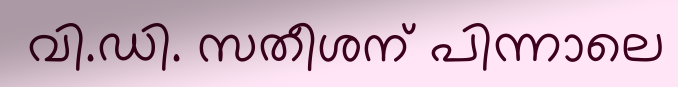വി.ഡി. സതീശന് പിന്നാലെ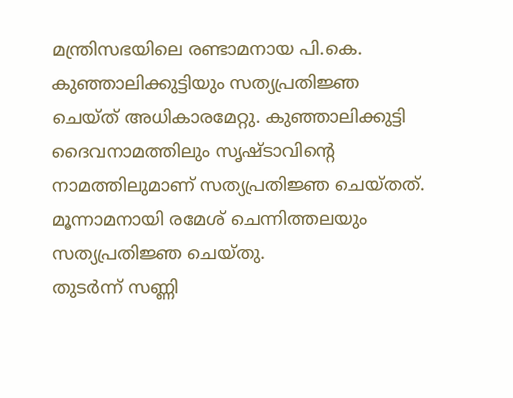മന്ത്രിസഭയിലെ രണ്ടാമനായ പി.കെ. കുഞ്ഞാലിക്കുട്ടിയും സത്യപ്രതിജ്ഞ ചെയ്ത് അധികാരമേറ്റു. കുഞ്ഞാലിക്കുട്ടി ദൈവനാമത്തിലും സൃഷ്ടാവിന്റെ നാമത്തിലുമാണ് സത്യപ്രതിജ്ഞ ചെയ്തത്. മൂന്നാമനായി രമേശ് ചെന്നിത്തലയും സത്യപ്രതിജ്ഞ ചെയ്തു.
തുടർന്ന് സണ്ണി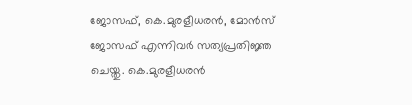ജോസഫ്, കെ.മുരളീധരൻ, മോൻസ് ജോസഫ് എന്നിവർ സത്യപ്രതിജ്ഞ ചെയ്തു. കെ.മുരളീധരൻ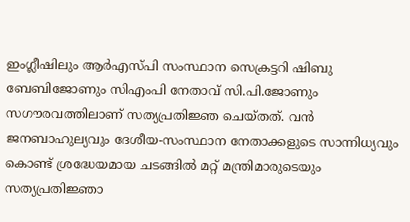ഇംഗ്ലീഷിലും ആർഎസ്പി സംസ്ഥാന സെക്രട്ടറി ഷിബു ബേബിജോണും സിഎംപി നേതാവ് സി.പി.ജോണും സഗൗരവത്തിലാണ് സത്യപ്രതിജ്ഞ ചെയ്തത്. വൻ ജനബാഹുല്യവും ദേശീയ-സംസ്ഥാന നേതാക്കളുടെ സാന്നിധ്യവും കൊണ്ട് ശ്രദ്ധേയമായ ചടങ്ങിൽ മറ്റ് മന്ത്രിമാരുടെയും സത്യപ്രതിജ്ഞാ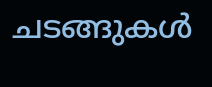ചടങ്ങുകൾ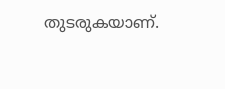തുടരുകയാണ്.